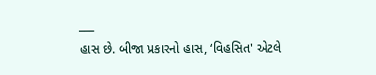___
હાસ છે. બીજા પ્રકારનો હાસ, ‘વિહસિત' એટલે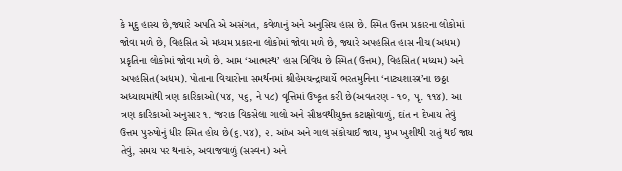કે મૃદુ હાસ્ય છે,જ્યારે અપતિ એ અસંગત, કવેળાનું અને અનુસિચ હાસ છે. સ્મિત ઉત્તમ પ્રકારના લોકોમાં જોવા મળે છે, વિહસિત એ મધ્યમ પ્રકારના લોકોમાં જોવા મળે છે, જ્યારે અપહસિત હાસ નીચ(અધમ) પ્રકૃતિના લોકોમાં જોવા મળે છે. આમ ‘આત્મસ્થ’ હાસ ત્રિવિધ છે સ્મિત(ઉત્તમ), વિહસિત(મધ્યમ) અને અપહસિત(અધમ). પોતાના વિચારોના સમર્થનમાં શ્રીહેમચન્દ્રાચાર્યે ભરતમુનિના ‘નાટ્યશાસ્ત્ર’ના છઠ્ઠા અધ્યાયમાંથી ત્રણ કારિકાઓ(૫૪, ૫૬, ને ૫૮) વૃત્તિમાં ઉષ્કૃત કરી છે(અવતરણ - ૧૦, પૃ. ૧૧૪). આ ત્રણ કારિકાઓ અનુસાર ૧. ‘જરાક વિકસેલા ગાલો અને સૌષ્ઠવથીયુક્ત કટાક્ષોવાળું, દાંત ન દેખાય તેવું ઉત્તમ પુરુષોનું ધીર સ્મિત હોય છે(૬.૫૪), ૨. આંખ અને ગાલ સંકોચાઈ જાય, મુખ ખુશીથી રાતું થઈ જાય તેવું, સમય પર થનારું, અવાજવાળું (સસ્વન) અને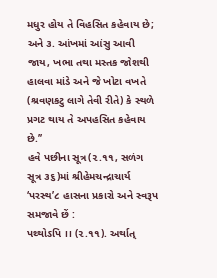મધુર હોય તે વિહસિત કહેવાય છે; અને ૩. આંખમાં આંસુ આવી જાય, ખભા તથા મસ્તક જોશથી હાલવા માંડે અને જે ખોટા વખતે (શ્રવણકટુ લાગે તેવી રીતે) કે સ્થળે પ્રગટ થાય તે અપહસિત કહેવાય છે.’’
હવે પછીના સૂત્ર(૨.૧૧, સળંગ સૂત્ર ૩૬)માં શ્રીહેમચન્દ્રાચાર્ય ‘પરસ્થ’૮ હાસના પ્રકારો અને સ્વરૂપ સમજાવે છેં :
પથ્થોઽપિ ।। (૨.૧૧). અર્થાત્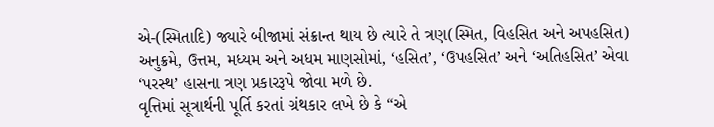એ-(સ્મિતાદિ) જ્યારે બીજામાં સંક્રાન્ત થાય છે ત્યારે તે ત્રણ(સ્મિત, વિહસિત અને અપહસિત) અનુક્રમે, ઉત્તમ, મધ્યમ અને અધમ માણસોમાં, ‘હસિત’, ‘ઉપહસિત’ અને ‘અતિહસિત’ એવા ‘પરસ્થ’ હાસના ત્રણ પ્રકારરૂપે જોવા મળે છે.
વૃત્તિમાં સૂત્રાર્થની પૂર્તિ કરતાં ગ્રંથકાર લખે છે કે “એ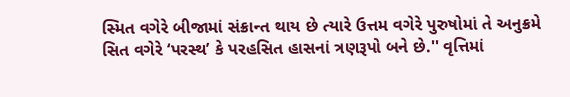સ્મિત વગેરે બીજામાં સંક્રાન્ત થાય છે ત્યારે ઉત્તમ વગેરે પુરુષોમાં તે અનુક્રમે સિત વગેરે ‘પરસ્થ’ કે પરહસિત હાસનાં ત્રણરૂપો બને છે.'' વૃત્તિમાં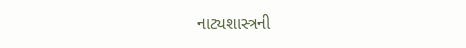નાટ્યશાસ્ત્રની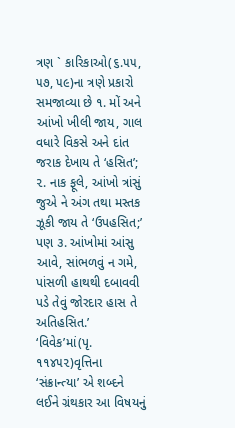ત્રણ ` કારિકાઓ(૬.૫૫, ૫૭, ૫૯)ના ત્રણે પ્રકારો સમજાવ્યા છે ૧. મોં અને આંખો ખીલી જાય, ગાલ વધારે વિકસે અને દાંત જરાક દેખાય તે ‘હસિત’; ૨. નાક ફૂલે, આંખો ત્રાંસું જુએ ને અંગ તથા મસ્તક ઝૂકી જાય તે ‘ઉપહસિત;’ પણ ૩. આંખોમાં આંસુ આવે, સાંભળવું ન ગમે, પાંસળી હાથથી દબાવવી પડે તેવું જોરદાર હાસ તે અતિહસિત.’
‘વિવેક’માં(પૃ. ૧૧૪૫૨)વૃત્તિના ‘સંક્રાન્ત્યા’ એ શબ્દને લઈને ગ્રંથકાર આ વિષયનું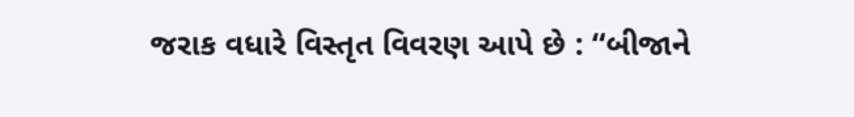જરાક વધારે વિસ્તૃત વિવરણ આપે છે : ‘‘બીજાને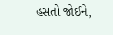હસતો જોઈને,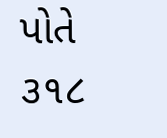પોતે
૩૧૮